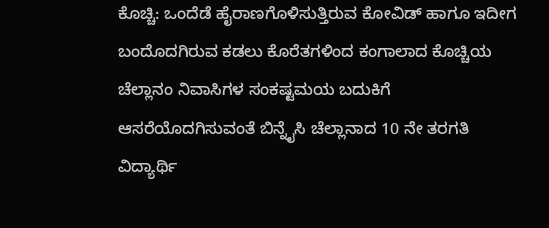ಕೊಚ್ಚಿ: ಒಂದೆಡೆ ಹೈರಾಣಗೊಳಿಸುತ್ತಿರುವ ಕೋವಿಡ್ ಹಾಗೂ ಇದೀಗ ಬಂದೊದಗಿರುವ ಕಡಲು ಕೊರೆತಗಳಿಂದ ಕಂಗಾಲಾದ ಕೊಚ್ಚಿಯ ಚೆಲ್ಲಾನಂ ನಿವಾಸಿಗಳ ಸಂಕಷ್ಟಮಯ ಬದುಕಿಗೆ ಆಸರೆಯೊದಗಿಸುವಂತೆ ಬಿನ್ನೈಸಿ ಚೆಲ್ಲಾನಾದ 10 ನೇ ತರಗತಿ ವಿದ್ಯಾರ್ಥಿ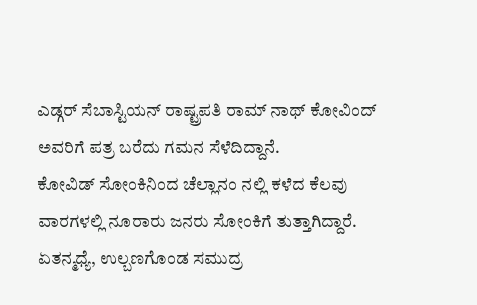ಎಡ್ಗರ್ ಸೆಬಾಸ್ಟಿಯನ್ ರಾಷ್ಟ್ರಪತಿ ರಾಮ್ ನಾಥ್ ಕೋವಿಂದ್ ಅವರಿಗೆ ಪತ್ರ ಬರೆದು ಗಮನ ಸೆಳೆದಿದ್ದಾನೆ.
ಕೋವಿಡ್ ಸೋಂಕಿನಿಂದ ಚೆಲ್ಲಾನಂ ನಲ್ಲಿ ಕಳೆದ ಕೆಲವು ವಾರಗಳಲ್ಲಿ ನೂರಾರು ಜನರು ಸೋಂಕಿಗೆ ತುತ್ತಾಗಿದ್ದಾರೆ. ಏತನ್ಮಧ್ಯೆ, ಉಲ್ಬಣಗೊಂಡ ಸಮುದ್ರ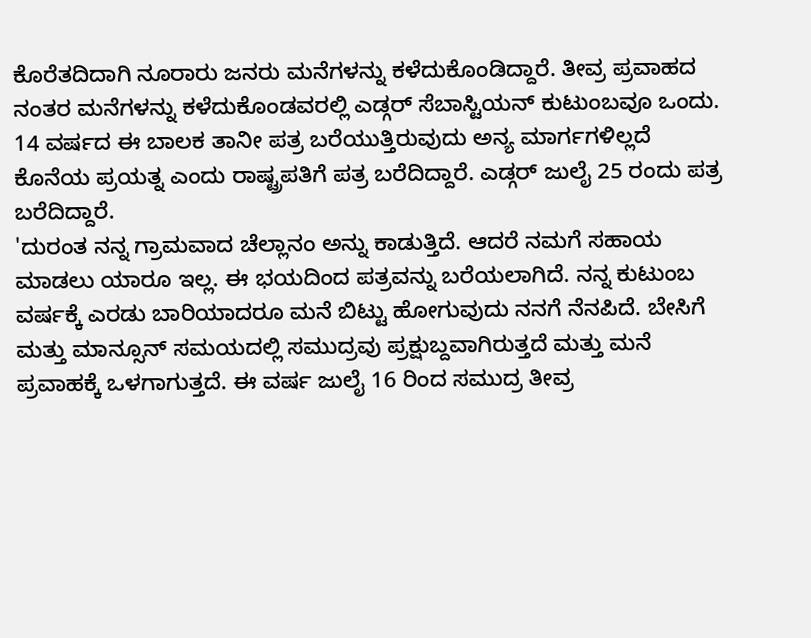ಕೊರೆತದಿದಾಗಿ ನೂರಾರು ಜನರು ಮನೆಗಳನ್ನು ಕಳೆದುಕೊಂಡಿದ್ದಾರೆ. ತೀವ್ರ ಪ್ರವಾಹದ ನಂತರ ಮನೆಗಳನ್ನು ಕಳೆದುಕೊಂಡವರಲ್ಲಿ ಎಡ್ಗರ್ ಸೆಬಾಸ್ಟಿಯನ್ ಕುಟುಂಬವೂ ಒಂದು. 14 ವರ್ಷದ ಈ ಬಾಲಕ ತಾನೀ ಪತ್ರ ಬರೆಯುತ್ತಿರುವುದು ಅನ್ಯ ಮಾರ್ಗಗಳಿಲ್ಲದೆ ಕೊನೆಯ ಪ್ರಯತ್ನ ಎಂದು ರಾಷ್ಟ್ರಪತಿಗೆ ಪತ್ರ ಬರೆದಿದ್ದಾರೆ. ಎಡ್ಗರ್ ಜುಲೈ 25 ರಂದು ಪತ್ರ ಬರೆದಿದ್ದಾರೆ.
'ದುರಂತ ನನ್ನ ಗ್ರಾಮವಾದ ಚೆಲ್ಲಾನಂ ಅನ್ನು ಕಾಡುತ್ತಿದೆ. ಆದರೆ ನಮಗೆ ಸಹಾಯ ಮಾಡಲು ಯಾರೂ ಇಲ್ಲ. ಈ ಭಯದಿಂದ ಪತ್ರವನ್ನು ಬರೆಯಲಾಗಿದೆ. ನನ್ನ ಕುಟುಂಬ ವರ್ಷಕ್ಕೆ ಎರಡು ಬಾರಿಯಾದರೂ ಮನೆ ಬಿಟ್ಟು ಹೋಗುವುದು ನನಗೆ ನೆನಪಿದೆ. ಬೇಸಿಗೆ ಮತ್ತು ಮಾನ್ಸೂನ್ ಸಮಯದಲ್ಲಿ ಸಮುದ್ರವು ಪ್ರಕ್ಷುಬ್ದವಾಗಿರುತ್ತದೆ ಮತ್ತು ಮನೆ ಪ್ರವಾಹಕ್ಕೆ ಒಳಗಾಗುತ್ತದೆ. ಈ ವರ್ಷ ಜುಲೈ 16 ರಿಂದ ಸಮುದ್ರ ತೀವ್ರ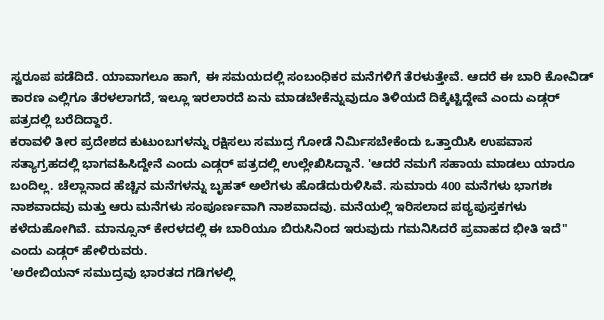ಸ್ವರೂಪ ಪಡೆದಿದೆ. ಯಾವಾಗಲೂ ಹಾಗೆ, ಈ ಸಮಯದಲ್ಲಿ ಸಂಬಂಧಿಕರ ಮನೆಗಳಿಗೆ ತೆರಳುತ್ತೇವೆ. ಆದರೆ ಈ ಬಾರಿ ಕೋವಿಡ್ ಕಾರಣ ಎಲ್ಲಿಗೂ ತೆರಳಲಾಗದೆ, ಇಲ್ಲೂ ಇರಲಾರದೆ ಏನು ಮಾಡಬೇಕೆನ್ನುವುದೂ ತಿಳಿಯದೆ ದಿಕ್ಕೆಟ್ಟಿದ್ದೇವೆ ಎಂದು ಎಡ್ಗರ್ ಪತ್ರದಲ್ಲಿ ಬರೆದಿದ್ದಾರೆ.
ಕರಾವಳಿ ತೀರ ಪ್ರದೇಶದ ಕುಟುಂಬಗಳನ್ನು ರಕ್ಷಿಸಲು ಸಮುದ್ರ ಗೋಡೆ ನಿರ್ಮಿಸಬೇಕೆಂದು ಒತ್ತಾಯಿಸಿ ಉಪವಾಸ ಸತ್ಯಾಗ್ರಹದಲ್ಲಿ ಭಾಗವಹಿಸಿದ್ದೇನೆ ಎಂದು ಎಡ್ಗರ್ ಪತ್ರದಲ್ಲಿ ಉಲ್ಲೇಖಿಸಿದ್ದಾನೆ. 'ಆದರೆ ನಮಗೆ ಸಹಾಯ ಮಾಡಲು ಯಾರೂ ಬಂದಿಲ್ಲ. ಚೆಲ್ಲಾನಾದ ಹೆಚ್ಚಿನ ಮನೆಗಳನ್ನು ಬೃಹತ್ ಅಲೆಗಳು ಹೊಡೆದುರುಳಿಸಿವೆ. ಸುಮಾರು 400 ಮನೆಗಳು ಭಾಗಶಃ ನಾಶವಾದವು ಮತ್ತು ಆರು ಮನೆಗಳು ಸಂಪೂರ್ಣವಾಗಿ ನಾಶವಾದವು. ಮನೆಯಲ್ಲಿ ಇರಿಸಲಾದ ಪಠ್ಯಪುಸ್ತಕಗಳು ಕಳೆದುಹೋಗಿವೆ. ಮಾನ್ಸೂನ್ ಕೇರಳದಲ್ಲಿ ಈ ಬಾರಿಯೂ ಬಿರುಸಿನಿಂದ ಇರುವುದು ಗಮನಿಸಿದರೆ ಪ್ರವಾಹದ ಭೀತಿ ಇದೆ" ಎಂದು ಎಡ್ಗರ್ ಹೇಳಿರುವರು.
'ಅರೇಬಿಯನ್ ಸಮುದ್ರವು ಭಾರತದ ಗಡಿಗಳಲ್ಲಿ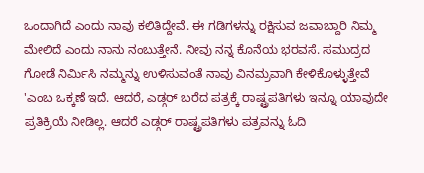ಒಂದಾಗಿದೆ ಎಂದು ನಾವು ಕಲಿತಿದ್ದೇವೆ. ಈ ಗಡಿಗಳನ್ನು ರಕ್ಷಿಸುವ ಜವಾಬ್ದಾರಿ ನಿಮ್ಮ ಮೇಲಿದೆ ಎಂದು ನಾನು ನಂಬುತ್ತೇನೆ. ನೀವು ನನ್ನ ಕೊನೆಯ ಭರವಸೆ. ಸಮುದ್ರದ ಗೋಡೆ ನಿರ್ಮಿಸಿ ನಮ್ಮನ್ನು ಉಳಿಸುವಂತೆ ನಾವು ವಿನಮ್ರವಾಗಿ ಕೇಳಿಕೊಳ್ಳುತ್ತೇವೆ 'ಎಂಬ ಒಕ್ಕಣೆ ಇದೆ. ಆದರೆ, ಎಡ್ಗರ್ ಬರೆದ ಪತ್ರಕ್ಕೆ ರಾಷ್ಟ್ರಪತಿಗಳು ಇನ್ನೂ ಯಾವುದೇ ಪ್ರತಿಕ್ರಿಯೆ ನೀಡಿಲ್ಲ. ಆದರೆ ಎಡ್ಗರ್ ರಾಷ್ಟ್ರಪತಿಗಳು ಪತ್ರವನ್ನು ಓದಿ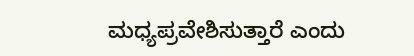ಮಧ್ಯಪ್ರವೇಶಿಸುತ್ತಾರೆ ಎಂದು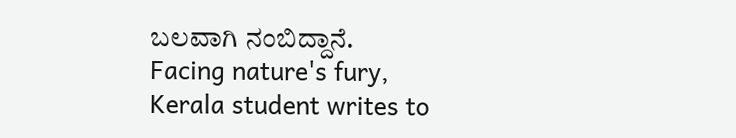ಬಲವಾಗಿ ನಂಬಿದ್ದಾನೆ.
Facing nature's fury, Kerala student writes to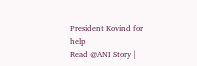President Kovind for help
Read @ANI Story |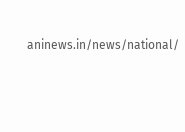aninews.in/news/national/